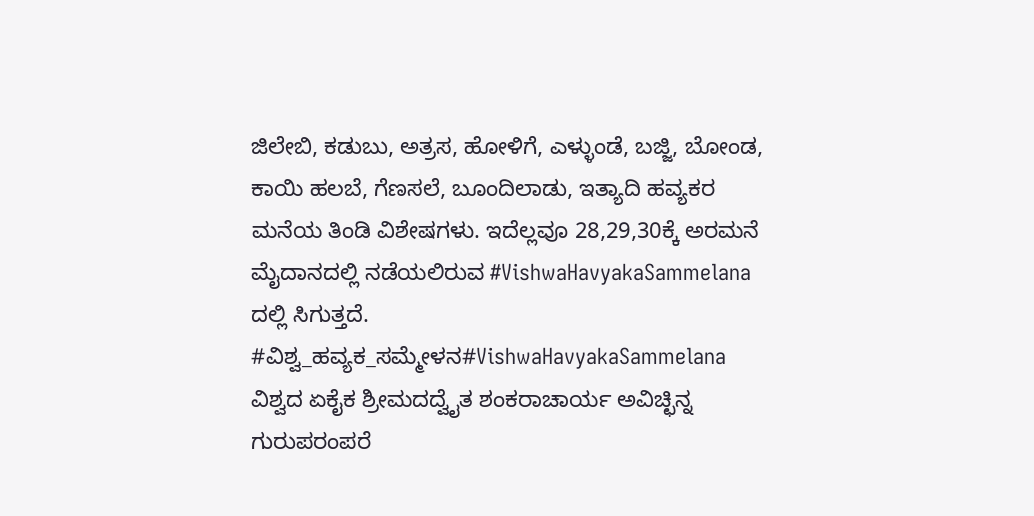ಜಿಲೇಬಿ, ಕಡುಬು, ಅತ್ರಸ, ಹೋಳಿಗೆ, ಎಳ್ಳುಂಡೆ, ಬಜ್ಜಿ, ಬೋಂಡ, ಕಾಯಿ ಹಲಬೆ, ಗೆಣಸಲೆ, ಬೂಂದಿಲಾಡು, ಇತ್ಯಾದಿ ಹವ್ಯಕರ ಮನೆಯ ತಿಂಡಿ ವಿಶೇಷಗಳು. ಇದೆಲ್ಲವೂ 28,29,30ಕ್ಕೆ ಅರಮನೆ ಮೈದಾನದಲ್ಲಿ ನಡೆಯಲಿರುವ #VishwaHavyakaSammelana ದಲ್ಲಿ ಸಿಗುತ್ತದೆ.
#ವಿಶ್ವ_ಹವ್ಯಕ_ಸಮ್ಮೇಳನ#VishwaHavyakaSammelana
ವಿಶ್ವದ ಏಕೈಕ ಶ್ರೀಮದದ್ವೈತ ಶಂಕರಾಚಾರ್ಯ ಅವಿಚ್ಛಿನ್ನ ಗುರುಪರಂಪರೆ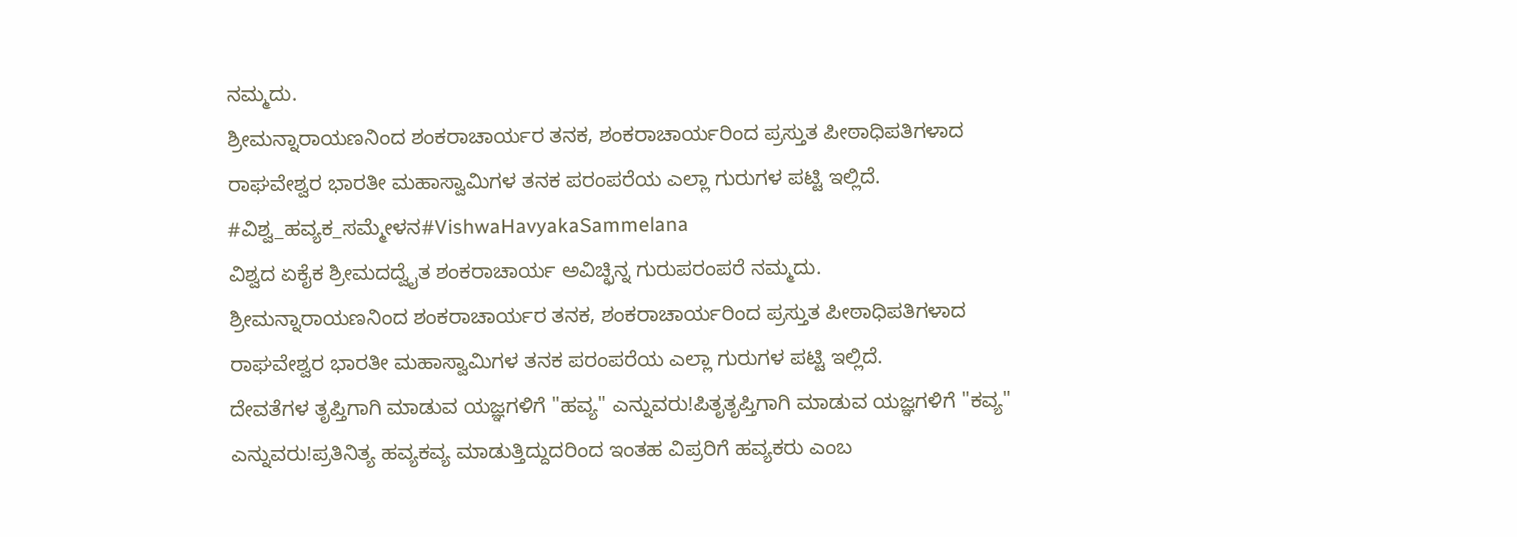ನಮ್ಮದು.
ಶ್ರೀಮನ್ನಾರಾಯಣನಿಂದ ಶಂಕರಾಚಾರ್ಯರ ತನಕ, ಶಂಕರಾಚಾರ್ಯರಿಂದ ಪ್ರಸ್ತುತ ಪೀಠಾಧಿಪತಿಗಳಾದ ರಾಘವೇಶ್ವರ ಭಾರತೀ ಮಹಾಸ್ವಾಮಿಗಳ ತನಕ ಪರಂಪರೆಯ ಎಲ್ಲಾ ಗುರುಗಳ ಪಟ್ಟಿ ಇಲ್ಲಿದೆ.
#ವಿಶ್ವ_ಹವ್ಯಕ_ಸಮ್ಮೇಳನ#VishwaHavyakaSammelana
ವಿಶ್ವದ ಏಕೈಕ ಶ್ರೀಮದದ್ವೈತ ಶಂಕರಾಚಾರ್ಯ ಅವಿಚ್ಛಿನ್ನ ಗುರುಪರಂಪರೆ ನಮ್ಮದು.
ಶ್ರೀಮನ್ನಾರಾಯಣನಿಂದ ಶಂಕರಾಚಾರ್ಯರ ತನಕ, ಶಂಕರಾಚಾರ್ಯರಿಂದ ಪ್ರಸ್ತುತ ಪೀಠಾಧಿಪತಿಗಳಾದ ರಾಘವೇಶ್ವರ ಭಾರತೀ ಮಹಾಸ್ವಾಮಿಗಳ ತನಕ ಪರಂಪರೆಯ ಎಲ್ಲಾ ಗುರುಗಳ ಪಟ್ಟಿ ಇಲ್ಲಿದೆ.
ದೇವತೆಗಳ ತೃಪ್ತಿಗಾಗಿ ಮಾಡುವ ಯಜ್ಞಗಳಿಗೆ "ಹವ್ಯ" ಎನ್ನುವರು!ಪಿತೃತೃಪ್ತಿಗಾಗಿ ಮಾಡುವ ಯಜ್ಞಗಳಿಗೆ "ಕವ್ಯ" ಎನ್ನುವರು!ಪ್ರತಿನಿತ್ಯ ಹವ್ಯಕವ್ಯ ಮಾಡುತ್ತಿದ್ದುದರಿಂದ ಇಂತಹ ವಿಪ್ರರಿಗೆ ಹವ್ಯಕರು ಎಂಬ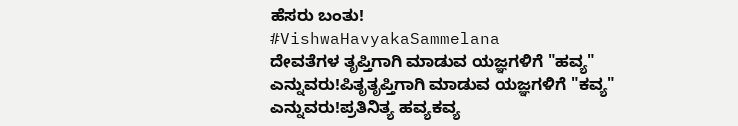ಹೆಸರು ಬಂತು!
#VishwaHavyakaSammelana
ದೇವತೆಗಳ ತೃಪ್ತಿಗಾಗಿ ಮಾಡುವ ಯಜ್ಞಗಳಿಗೆ "ಹವ್ಯ" ಎನ್ನುವರು!ಪಿತೃತೃಪ್ತಿಗಾಗಿ ಮಾಡುವ ಯಜ್ಞಗಳಿಗೆ "ಕವ್ಯ" ಎನ್ನುವರು!ಪ್ರತಿನಿತ್ಯ ಹವ್ಯಕವ್ಯ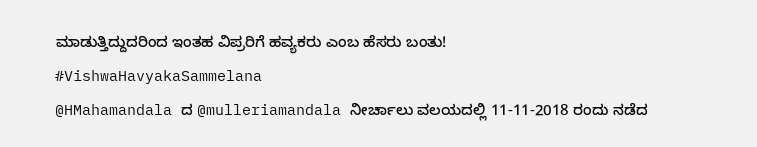ಮಾಡುತ್ತಿದ್ದುದರಿಂದ ಇಂತಹ ವಿಪ್ರರಿಗೆ ಹವ್ಯಕರು ಎಂಬ ಹೆಸರು ಬಂತು!
#VishwaHavyakaSammelana
@HMahamandala ದ @mulleriamandala ನೀರ್ಚಾಲು ವಲಯದಲ್ಲಿ 11-11-2018 ರಂದು ನಡೆದ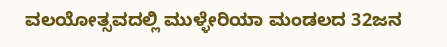ವಲಯೋತ್ಸವದಲ್ಲಿ ಮುಳ್ಳೇರಿಯಾ ಮಂಡಲದ 32ಜನ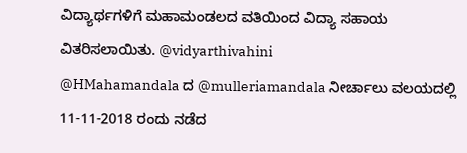ವಿದ್ಯಾರ್ಥಗಳಿಗೆ ಮಹಾಮಂಡಲದ ವತಿಯಿಂದ ವಿದ್ಯಾ ಸಹಾಯ ವಿತರಿಸಲಾಯಿತು. @vidyarthivahini
@HMahamandala ದ @mulleriamandala ನೀರ್ಚಾಲು ವಲಯದಲ್ಲಿ 11-11-2018 ರಂದು ನಡೆದ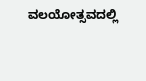ವಲಯೋತ್ಸವದಲ್ಲಿ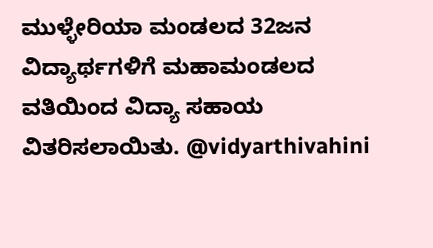ಮುಳ್ಳೇರಿಯಾ ಮಂಡಲದ 32ಜನ ವಿದ್ಯಾರ್ಥಗಳಿಗೆ ಮಹಾಮಂಡಲದ ವತಿಯಿಂದ ವಿದ್ಯಾ ಸಹಾಯ ವಿತರಿಸಲಾಯಿತು. @vidyarthivahini